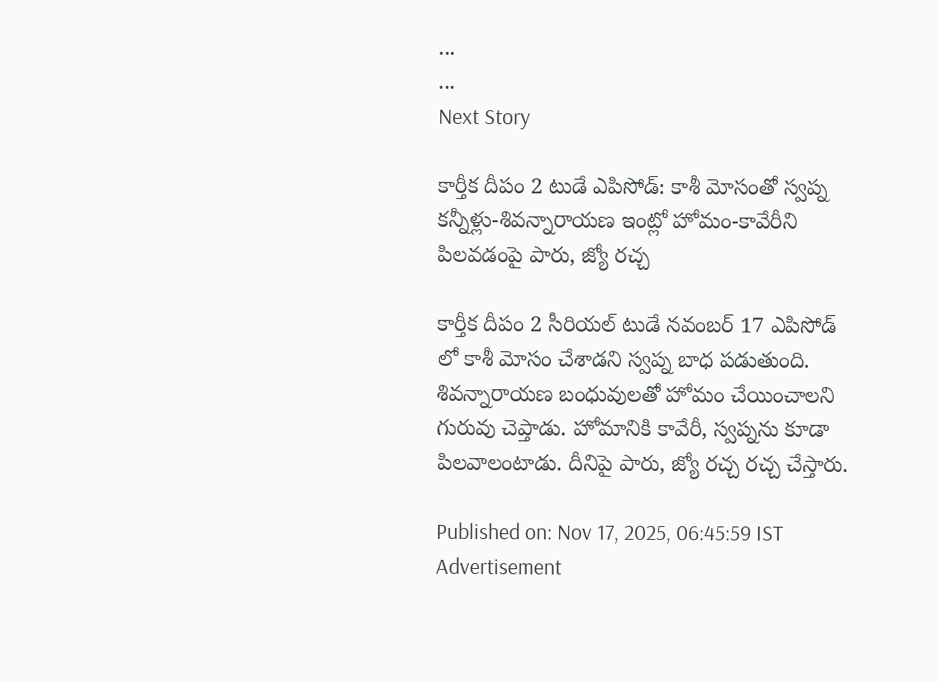...
...
Next Story

కార్తీక దీపం 2 టుడే ఎపిసోడ్: కాశీ మోసంతో స్వ‌ప్న క‌న్నీళ్లు-శివన్నారాయ‌ణ ఇంట్లో హోమం-కావేరీని పిల‌వ‌డంపై పారు, జ్యో రచ్చ

కార్తీక దీపం 2 సీరియల్ టుడే నవంబర్ 17 ఎపిసోడ్ లో కాశీ మోసం చేశాడని స్వప్న బాధ పడుతుంది. శివన్నారాయణ బంధువులతో హోమం చేయించాలని గురువు చెప్తాడు. హోమానికి కావేరీ, స్వప్నను కూడా పిలవాలంటాడు. దీనిపై పారు, జ్యో రచ్చ రచ్చ చేస్తారు.

Published on: Nov 17, 2025, 06:45:59 IST
Advertisement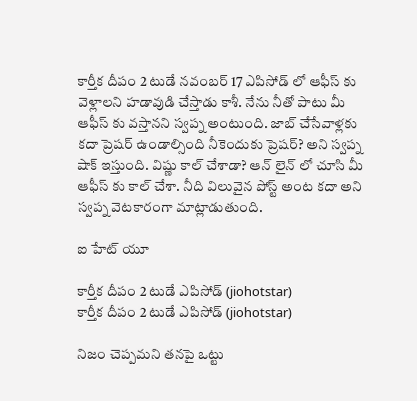కార్తీక దీపం 2 టుడే నవంబర్ 17 ఎపిసోడ్ లో ఆఫీస్ కు వెళ్లాలని హడావుడి చేస్తాడు కాశీ. నేను నీతో పాటు మీ ఆఫీస్ కు వస్తానని స్వప్న అంటుంది. జాబ్ చేసేవాళ్లకు కదా ప్రెషర్ ఉండాల్సింది నీకెందుకు ప్రెషర్? అని స్వప్న షాక్ ఇస్తుంది. విష్ణు కాల్ చేశాడా? ఆన్ లైన్ లో చూసి మీ ఆఫీస్ కు కాల్ చేశా. నీది విలువైన పోస్ట్ అంట కదా అని స్వప్న వెటకారంగా మాట్లాడుతుంది.

ఐ హేట్ యూ

కార్తీక దీపం 2 టుడే ఎపిసోడ్ (jiohotstar)
కార్తీక దీపం 2 టుడే ఎపిసోడ్ (jiohotstar)

నిజం చెప్పమని తనపై ఒట్టు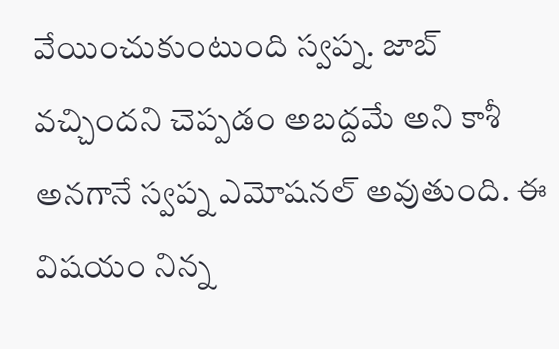వేయించుకుంటుంది స్వప్న. జాబ్ వచ్చిందని చెప్పడం అబద్దమే అని కాశీ అనగానే స్వప్న ఎమోషనల్ అవుతుంది. ఈ విషయం నిన్న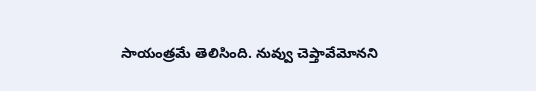సాయంత్రమే తెలిసింది. నువ్వు చెప్తావేమోనని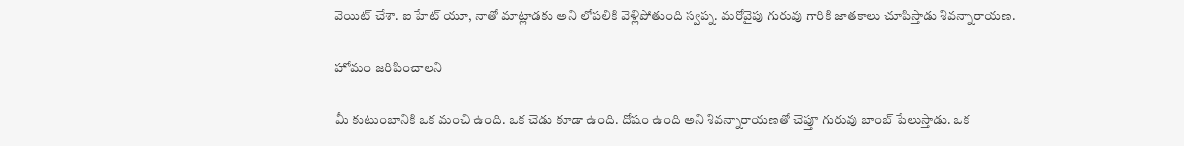వెయిట్ చేశా. ఐ హేట్ యూ, నాతో మాట్లాడకు అని లోపలికి వెళ్లిపోతుంది స్వప్న. మరోవైపు గురువు గారికి జాతకాలు చూపిస్తాడు శివన్నారాయణ.

హోమం జరిపించాలని

మీ కుటుంబానికి ఒక మంచి ఉంది. ఒక చెడు కూడా ఉంది. దోషం ఉంది అని శివన్నారాయణతో చెప్తూ గురువు బాంబ్ పేలుస్తాడు. ఒక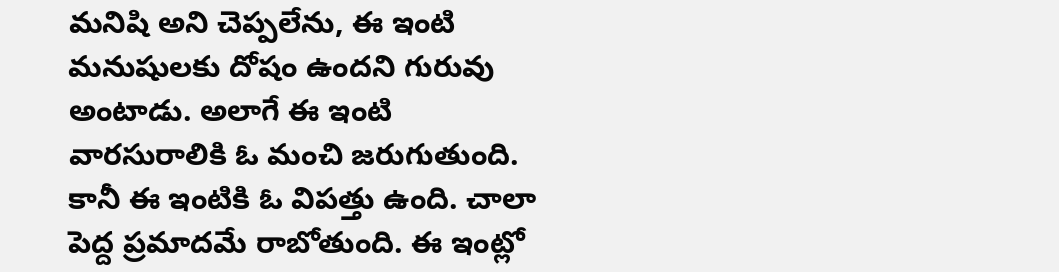మనిషి అని చెప్పలేను, ఈ ఇంటి మనుషులకు దోషం ఉందని గురువు అంటాడు. అలాగే ఈ ఇంటి వారసురాలికి ఓ మంచి జరుగుతుంది. కానీ ఈ ఇంటికి ఓ విపత్తు ఉంది. చాలా పెద్ద ప్రమాదమే రాబోతుంది. ఈ ఇంట్లో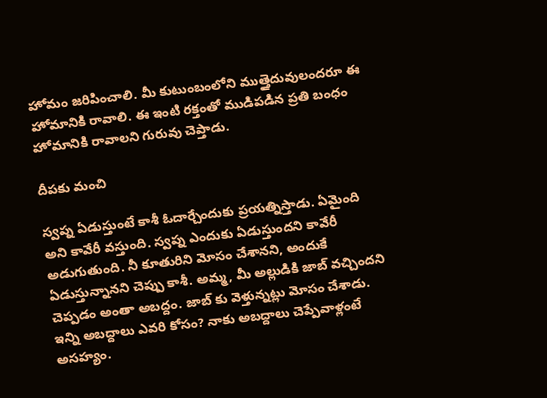హోమం జరిపించాలి. మీ కుటుంబంలోని ముత్తైదువులందరూ ఈ హోమానికి రావాలి. ఈ ఇంటి రక్తంతో ముడిపడిన ప్రతి బంధం హోమానికి రావాలని గురువు చెప్తాడు.

దీపకు మంచి

స్వప్న ఏడుస్తుంటే కాశీ ఓదార్చేందుకు ప్రయత్నిస్తాడు. ఏమైంది అని కావేరీ వస్తుంది. స్వప్న ఎందుకు ఏడుస్తుందని కావేరీ అడుగుతుంది. నీ కూతురిని మోసం చేశానని, అందుకే ఏడుస్తున్నానని చెప్పు కాశీ. అమ్మ, మీ అల్లుడికి జాబ్ వచ్చిందని చెప్పడం అంతా అబద్దం. జాబ్ కు వెళ్తున్నట్లు మోసం చేశాడు. ఇన్ని అబద్దాలు ఎవరి కోసం? నాకు అబద్దాలు చెప్పేవాళ్లంటే అసహ్యం.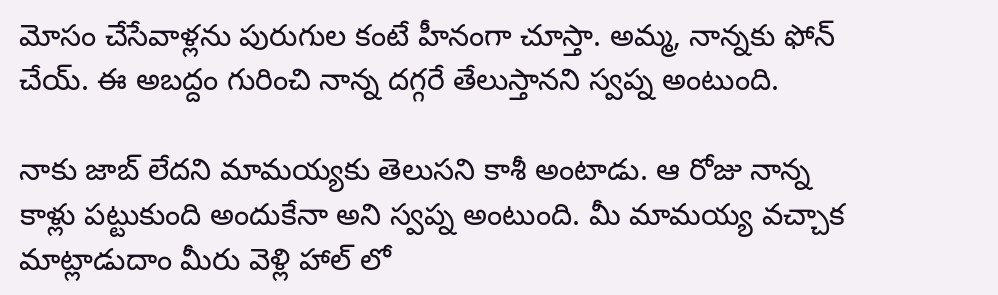మోసం చేసేవాళ్లను పురుగుల కంటే హీనంగా చూస్తా. అమ్మ, నాన్నకు ఫోన్ చేయ్. ఈ అబద్దం గురించి నాన్న దగ్గరే తేలుస్తానని స్వప్న అంటుంది.

నాకు జాబ్ లేదని మామయ్యకు తెలుసని కాశీ అంటాడు. ఆ రోజు నాన్న కాళ్లు పట్టుకుంది అందుకేనా అని స్వప్న అంటుంది. మీ మామయ్య వచ్చాక మాట్లాడుదాం మీరు వెళ్లి హాల్ లో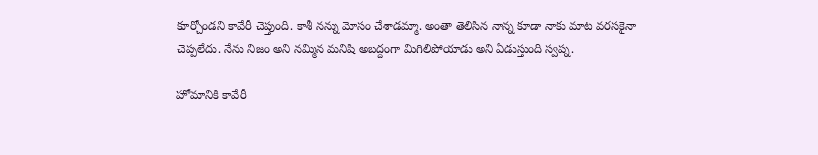కూర్చోండని కావేరీ చెప్తుంది. కాశీ నన్ను మోసం చేశాడమ్మా. అంతా తెలిసిన నాన్న కూడా నాకు మాట వరసకైనా చెప్పలేదు. నేను నిజం అని నమ్మిన మనిషి అబద్దంగా మిగిలిపోయాడు అని ఏడుస్తుంది స్వప్న.

హోమానికి కావేరీ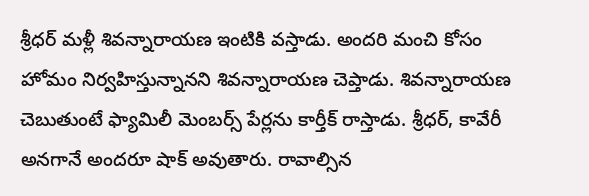శ్రీధర్ మళ్లీ శివన్నారాయణ ఇంటికి వస్తాడు. అందరి మంచి కోసం హోమం నిర్వహిస్తున్నానని శివన్నారాయణ చెప్తాడు. శివన్నారాయణ చెబుతుంటే ఫ్యామిలీ మెంబర్స్ పేర్లను కార్తీక్ రాస్తాడు. శ్రీధర్, కావేరీ అనగానే అందరూ షాక్ అవుతారు. రావాల్సిన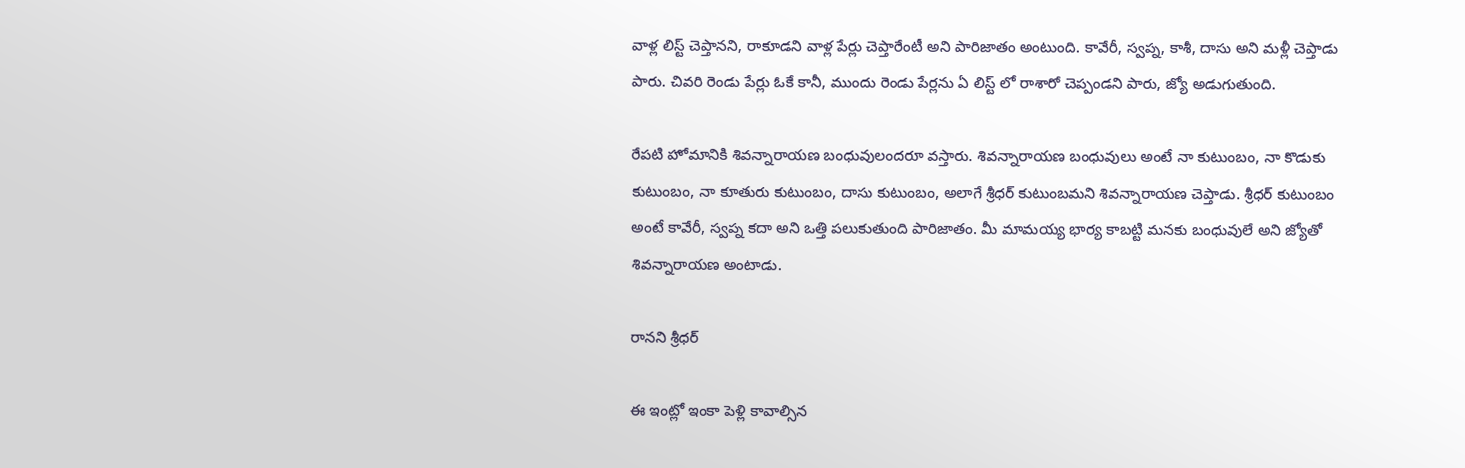వాళ్ల లిస్ట్ చెప్తానని, రాకూడని వాళ్ల పేర్లు చెప్తారేంటీ అని పారిజాతం అంటుంది. కావేరీ, స్వప్న, కాశీ, దాసు అని మళ్లీ చెప్తాడు పారు. చివరి రెండు పేర్లు ఓకే కానీ, ముందు రెండు పేర్లను ఏ లిస్ట్ లో రాశారో చెప్పండని పారు, జ్యో అడుగుతుంది.

రేపటి హోమానికి శివన్నారాయణ బంధువులందరూ వస్తారు. శివన్నారాయణ బంధువులు అంటే నా కుటుంబం, నా కొడుకు కుటుంబం, నా కూతురు కుటుంబం, దాసు కుటుంబం, అలాగే శ్రీధర్ కుటుంబమని శివన్నారాయణ చెప్తాడు. శ్రీధర్ కుటుంబం అంటే కావేరీ, స్వప్న కదా అని ఒత్తి పలుకుతుంది పారిజాతం. మీ మామయ్య భార్య కాబట్టి మనకు బంధువులే అని జ్యోతో శివన్నారాయణ అంటాడు.

రానని శ్రీధర్

ఈ ఇంట్లో ఇంకా పెళ్లి కావాల్సిన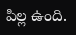పిల్ల ఉంది.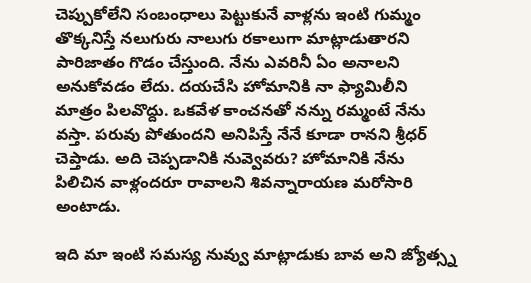చెప్పుకోలేని సంబంధాలు పెట్టుకునే వాళ్లను ఇంటి గుమ్మం తొక్కనిస్తే నలుగురు నాలుగు రకాలుగా మాట్లాడుతారని పారిజాతం గొడం చేస్తుంది. నేను ఎవరినీ ఏం అనాలని అనుకోవడం లేదు. దయచేసి హోమానికి నా ఫ్యామిలీని మాత్రం పిలవొద్దు. ఒకవేళ కాంచనతో నన్ను రమ్మంటే నేను వస్తా. పరువు పోతుందని అనిపిస్తే నేనే కూడా రానని శ్రీధర్ చెప్తాడు. అది చెప్పడానికి నువ్వెవరు? హోమానికి నేను పిలిచిన వాళ్లందరూ రావాలని శివన్నారాయణ మరోసారి అంటాడు.

ఇది మా ఇంటి సమస్య నువ్వు మాట్లాడుకు బావ అని జ్యోత్స్న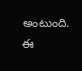అంటుంది. ఈ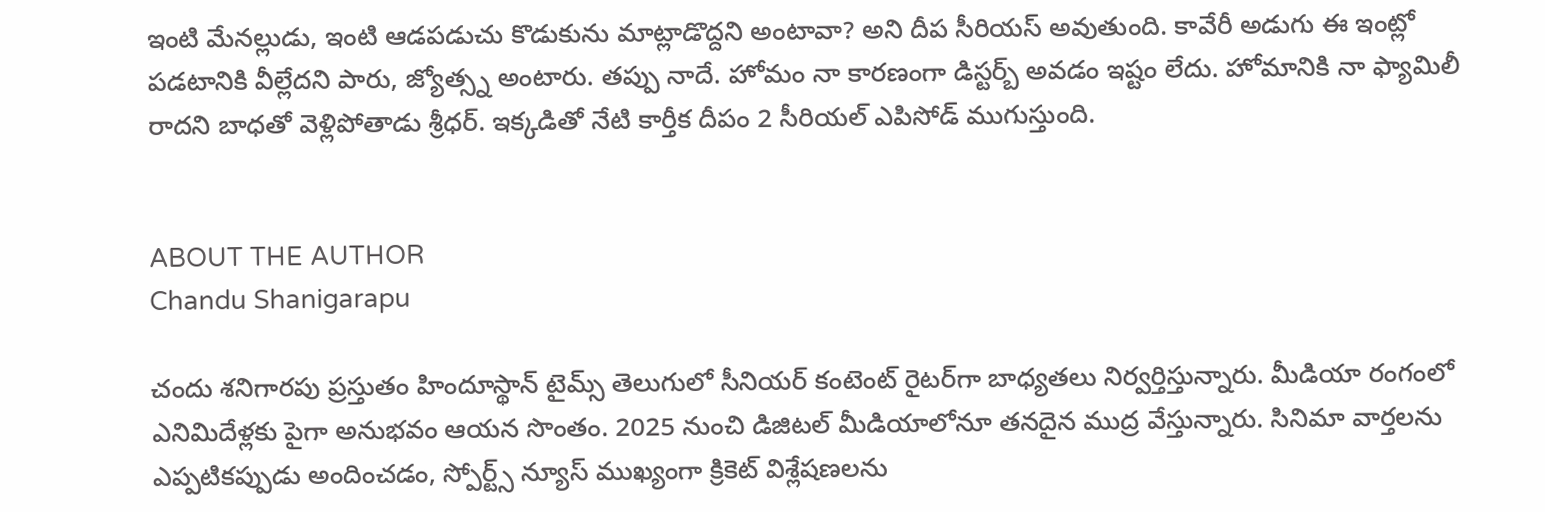ఇంటి మేనల్లుడు, ఇంటి ఆడపడుచు కొడుకును మాట్లాడొద్దని అంటావా? అని దీప సీరియస్ అవుతుంది. కావేరీ అడుగు ఈ ఇంట్లో పడటానికి వీల్లేదని పారు, జ్యోత్స్న అంటారు. తప్పు నాదే. హోమం నా కారణంగా డిస్టర్బ్ అవడం ఇష్టం లేదు. హోమానికి నా ఫ్యామిలీ రాదని బాధతో వెళ్లిపోతాడు శ్రీధర్. ఇక్కడితో నేటి కార్తీక దీపం 2 సీరియల్ ఎపిసోడ్ ముగుస్తుంది.


ABOUT THE AUTHOR
Chandu Shanigarapu

చందు శనిగారపు ప్రస్తుతం హిందూస్థాన్ టైమ్స్ తెలుగులో సీనియర్ కంటెంట్ రైట‌ర్‌గా బాధ్యతలు నిర్వర్తిస్తున్నారు. మీడియా రంగంలో ఎనిమిదేళ్లకు పైగా అనుభవం ఆయన సొంతం. 2025 నుంచి డిజిటల్ మీడియాలోనూ తనదైన ముద్ర వేస్తున్నారు. సినిమా వార్తలను ఎప్పటికప్పుడు అందించడం, స్పోర్ట్స్ న్యూస్ ముఖ్యంగా క్రికెట్ విశ్లేషణలను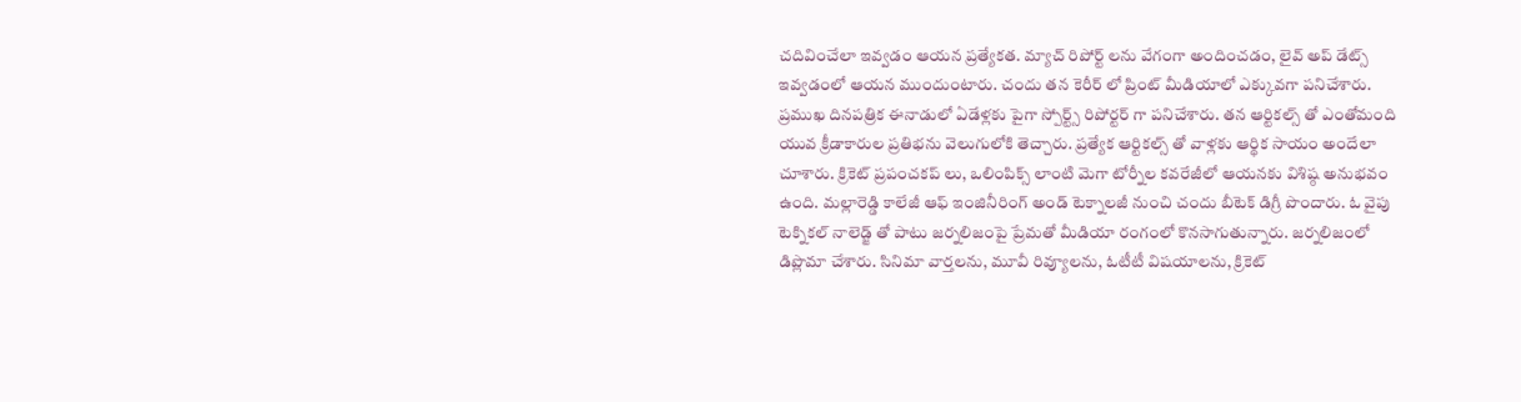చదివించేలా ఇవ్వడం ఆయన ప్రత్యేకత. మ్యాచ్ రిపోర్ట్ లను వేగంగా అందించడం, లైవ్ అప్ డేట్స్ ఇవ్వడంలో ఆయన ముందుంటారు. చందు తన కెరీర్ లో ప్రింట్ మీడియాలో ఎక్కువగా పనిచేశారు. ప్రముఖ దినపత్రిక ఈనాడులో ఏడేళ్లకు పైగా స్పోర్ట్స్ రిపోర్టర్ గా పనిచేశారు. తన ఆర్టికల్స్ తో ఎంతోమంది యువ క్రీడాకారుల ప్రతిభను వెలుగులోకి తెచ్చారు. ప్రత్యేక ఆర్టికల్స్ తో వాళ్లకు ఆర్థిక సాయం అందేలా చూశారు. క్రికెట్ ప్రపంచకప్ లు, ఒలింపిక్స్ లాంటి మెగా టోర్నీల కవరేజీలో ఆయనకు విశిష్ఠ అనుభవం ఉంది. మల్లారెడ్డి కాలేజీ ఆఫ్ ఇంజినీరింగ్ అండ్ టెక్నాలజీ నుంచి చందు బీటెక్ డిగ్రీ పొందారు. ఓ వైపు టెక్నికల్ నాలెడ్జ్ తో పాటు జర్నలిజంపై ప్రేమతో మీడియా రంగంలో కొనసాగుతున్నారు. జర్నలిజంలో డిప్లొమా చేశారు. సినిమా వార్తలను, మూవీ రివ్యూలను, ఓటీటీ విషయాలను, క్రికెట్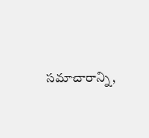సమాచారాన్ని,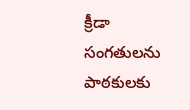క్రీడా సంగతులను పాఠకులకు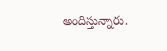అందిస్తున్నారు.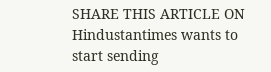SHARE THIS ARTICLE ON
Hindustantimes wants to start sending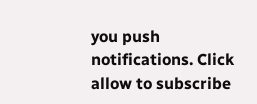you push notifications. Click allow to subscribe